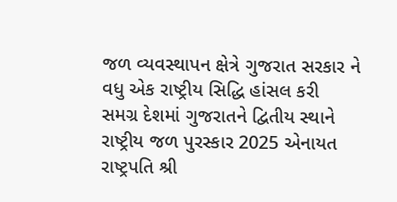જળ વ્યવસ્થાપન ક્ષેત્રે ગુજરાત સરકાર ને વધુ એક રાષ્ટ્રીય સિદ્ધિ હાંસલ કરી
સમગ્ર દેશમાં ગુજરાતને દ્વિતીય સ્થાને રાષ્ટ્રીય જળ પુરસ્કાર 2025 એનાયત
રાષ્ટ્રપતિ શ્રી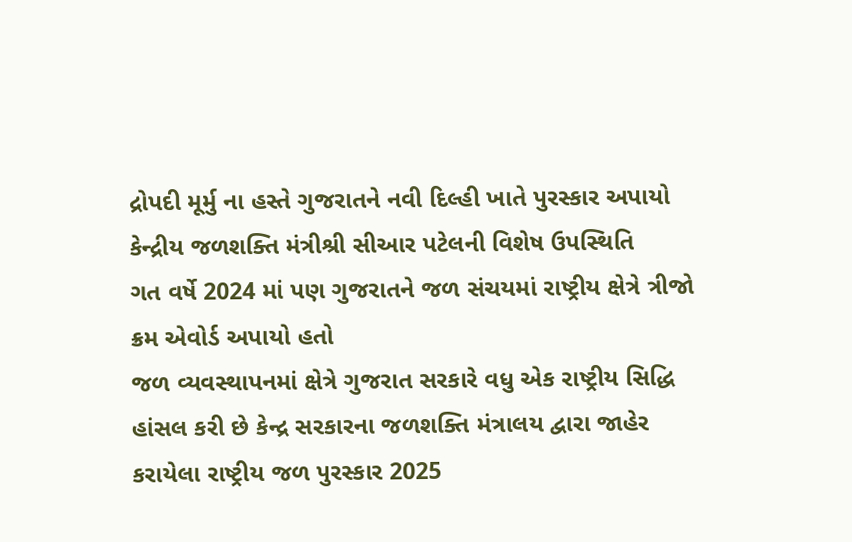દ્રોપદી મૂર્મુ ના હસ્તે ગુજરાતને નવી દિલ્હી ખાતે પુરસ્કાર અપાયો કેન્દ્રીય જળશક્તિ મંત્રીશ્રી સીઆર પટેલની વિશેષ ઉપસ્થિતિ
ગત વર્ષે 2024 માં પણ ગુજરાતને જળ સંચયમાં રાષ્ટ્રીય ક્ષેત્રે ત્રીજો ક્રમ એવોર્ડ અપાયો હતો
જળ વ્યવસ્થાપનમાં ક્ષેત્રે ગુજરાત સરકારે વધુ એક રાષ્ટ્રીય સિદ્ધિ હાંસલ કરી છે કેન્દ્ર સરકારના જળશક્તિ મંત્રાલય દ્વારા જાહેર કરાયેલા રાષ્ટ્રીય જળ પુરસ્કાર 2025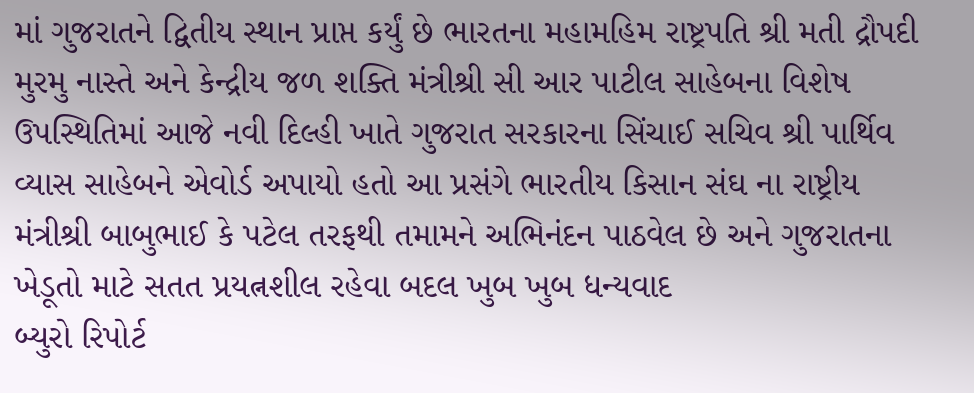માં ગુજરાતને દ્વિતીય સ્થાન પ્રાપ્ત કર્યું છે ભારતના મહામહિમ રાષ્ટ્રપતિ શ્રી મતી દ્રૌપદી મુરમુ નાસ્તે અને કેન્દ્રીય જળ શક્તિ મંત્રીશ્રી સી આર પાટીલ સાહેબના વિશેષ ઉપસ્થિતિમાં આજે નવી દિલ્હી ખાતે ગુજરાત સરકારના સિંચાઈ સચિવ શ્રી પાર્થિવ વ્યાસ સાહેબને એવોર્ડ અપાયો હતો આ પ્રસંગે ભારતીય કિસાન સંઘ ના રાષ્ટ્રીય મંત્રીશ્રી બાબુભાઈ કે પટેલ તરફથી તમામને અભિનંદન પાઠવેલ છે અને ગુજરાતના ખેડૂતો માટે સતત પ્રયત્નશીલ રહેવા બદલ ખુબ ખુબ ધન્યવાદ
બ્યુરો રિપોર્ટ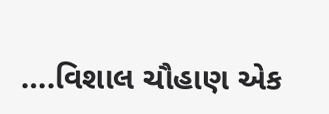….વિશાલ ચૌહાણ એક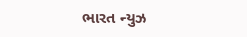ભારત ન્યુઝ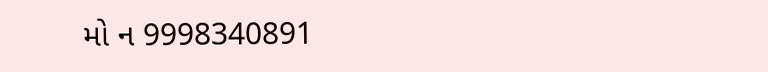મો ન 9998340891